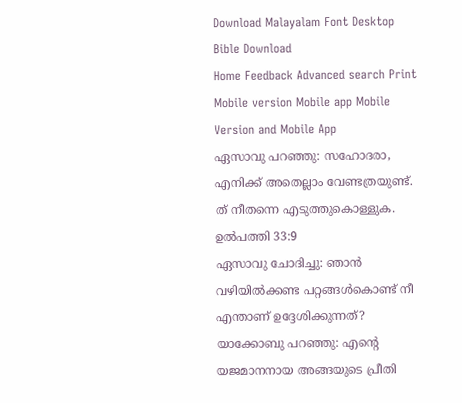Download Malayalam Font Desktop Bible Download
Home Feedback Advanced search Print
Mobile version Mobile app Mobile Version and Mobile App
ഏസാവു പറഞ്ഞു: സഹോദരാ, എനിക്ക് അതെല്ലാം വേണ്ടത്രയുണ്ട്. ത് നീതന്നെ എടുത്തുകൊള്ളുക.
ഉല്‍പത്തി 33:9
ഏസാവു ചോദിച്ചു: ഞാന്‍ വഴിയില്‍ക്കണ്ട പറ്റങ്ങള്‍കൊണ്ട് നീ എന്താണ് ഉദ്ദേശിക്കുന്നത്? യാക്കോബു പറഞ്ഞു: എന്‍റെ യജമാനനായ അങ്ങയുടെ പ്രീതി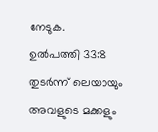നേടുക.
ഉല്‍പത്തി 33:8
തുടര്‍ന്ന് ലെയായും അവളുടെ മക്കളും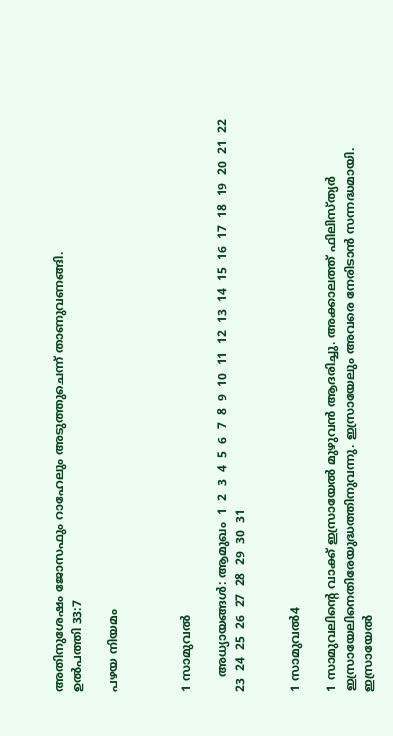അതിനുശേഷം ജോസഫും റാഹേലും അടുത്തുചെന്ന് താണുവണങ്ങി.
ഉല്‍പത്തി 33:7

പഴയ നിയമം



1 സാമുവല്‍

    അധ്യായങ്ങള്‍: ആമുഖം  1  2  3  4  5  6  7  8  9  10  11  12  13  14  15  16  17  18  19  20  21  22  23  24  25  26  27  28  29  30  31


1 സാമുവല്‍4

1 സാമുവലിന്‍റെ വാക്ക് ഇസ്രായേല്‍ മുഴുവന്‍ ആദരിച്ചു. അക്കാലത്ത് ഫിലിസ്ത്യര്‍ ഇസ്രായേലിനെതിരേയുദ്ധത്തിനുവന്നു. ഇസ്രായേലും അവരെ നേരിടാന്‍ സന്നദ്ധമായി. ഇസ്രായേല്‍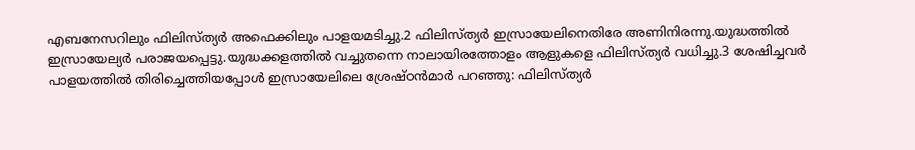എബനേസറിലും ഫിലിസ്ത്യര്‍ അഫെക്കിലും പാളയമടിച്ചു.2 ഫിലിസ്ത്യര്‍ ഇസ്രായേലിനെതിരേ അണിനിരന്നു.യുദ്ധത്തില്‍ ഇസ്രായേല്യര്‍ പരാജയപ്പെട്ടു.യുദ്ധക്കളത്തില്‍ വച്ചുതന്നെ നാലായിരത്തോളം ആളുകളെ ഫിലിസ്ത്യര്‍ വധിച്ചു.3 ശേഷിച്ചവര്‍ പാളയത്തില്‍ തിരിച്ചെത്തിയപ്പോള്‍ ഇസ്രായേലിലെ ശ്രേഷ്ഠന്‍മാര്‍ പറഞ്ഞു: ഫിലിസ്ത്യര്‍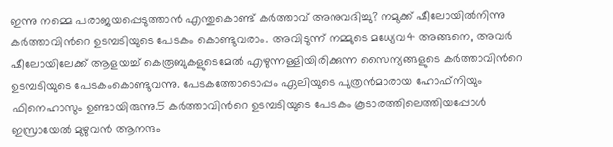ഇന്നു നമ്മെ പരാജയപ്പെടുത്താന്‍ എന്തുകൊണ്ട് കര്‍ത്താവ് അനുവദിച്ചു? നമുക്ക് ഷീലോയില്‍നിന്നു കര്‍ത്താവിന്‍റെ ഉടമ്പടിയുടെ പേടകം കൊണ്ടുവരാം. അവിടുന്ന് നമ്മുടെ മധ്യേവ4 അങ്ങനെ, അവര്‍ ഷീലോയിലേക്ക് ആളയച്ച് കെരൂബുകളുടെമേല്‍ എഴുന്നള്ളിയിരിക്കുന്ന സൈന്യങ്ങളുടെ കര്‍ത്താവിന്‍റെ ഉടമ്പടിയുടെ പേടകംകൊണ്ടുവന്നു. പേടകത്തോടൊപ്പം ഏലിയുടെ പുത്രന്‍മാരായ ഹോഫ്നിയും ഫിനെഹാസും ഉണ്ടായിരുന്നു.5 കര്‍ത്താവിന്‍റെ ഉടമ്പടിയുടെ പേടകം കൂടാരത്തിലെത്തിയപ്പോള്‍ ഇസ്രായേല്‍ മുഴുവന്‍ ആനന്ദം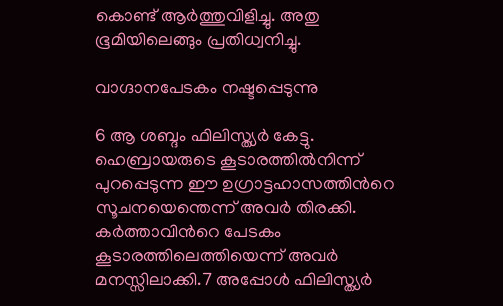കൊണ്ട് ആര്‍ത്തുവിളിച്ചു. അതു ഭൂമിയിലെങ്ങും പ്രതിധ്വനിച്ചു.

വാഗ്ദാനപേടകം നഷ്ടപ്പെടുന്നു

6 ആ ശബ്ദം ഫിലിസ്ത്യര്‍ കേട്ടു. ഹെബ്രായരുടെ കൂടാരത്തില്‍നിന്ന് പുറപ്പെടുന്ന ഈ ഉഗ്രാട്ടഹാസത്തിന്‍റെ സൂചനയെന്തെന്ന് അവര്‍ തിരക്കി. കര്‍ത്താവിന്‍റെ പേടകം കൂടാരത്തിലെത്തിയെന്ന് അവര്‍ മനസ്സിലാക്കി.7 അപ്പോള്‍ ഫിലിസ്ത്യര്‍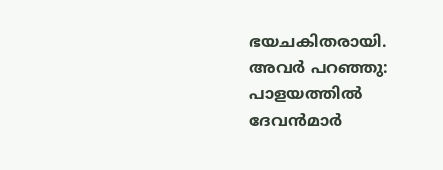ഭയചകിതരായി. അവര്‍ പറഞ്ഞു: പാളയത്തില്‍ ദേവന്‍മാര്‍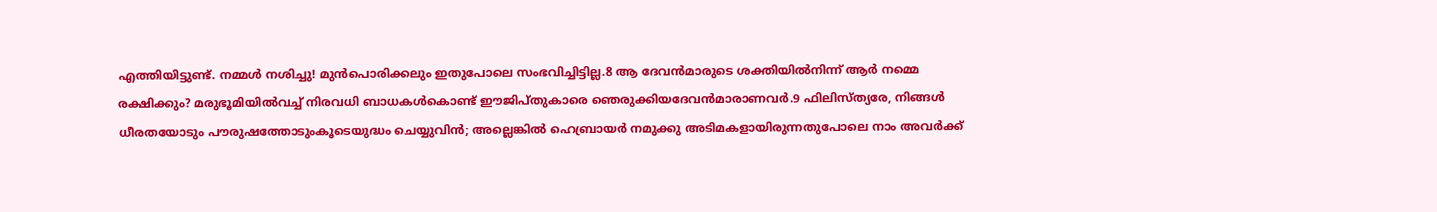എത്തിയിട്ടുണ്ട്. നമ്മള്‍ നശിച്ചു! മുന്‍പൊരിക്കലും ഇതുപോലെ സംഭവിച്ചിട്ടില്ല.8 ആ ദേവന്‍മാരുടെ ശക്തിയില്‍നിന്ന് ആര്‍ നമ്മെ രക്ഷിക്കും? മരുഭൂമിയില്‍വച്ച് നിരവധി ബാധകള്‍കൊണ്ട് ഈജിപ്തുകാരെ ഞെരുക്കിയദേവന്‍മാരാണവര്‍.9 ഫിലിസ്ത്യരേ, നിങ്ങള്‍ ധീരതയോടും പൗരുഷത്തോടുംകൂടെയുദ്ധം ചെയ്യുവിന്‍; അല്ലെങ്കില്‍ ഹെബ്രായര്‍ നമുക്കു അടിമകളായിരുന്നതുപോലെ നാം അവര്‍ക്ക്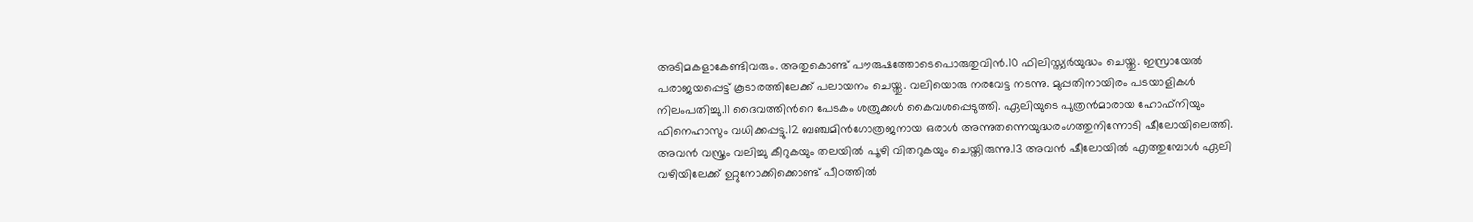അടിമകളാകേണ്ടിവരും. അതുകൊണ്ട് പൗരുഷത്തോടെപൊരുതുവിന്‍.10 ഫിലിസ്ത്യര്‍യുദ്ധം ചെയ്തു. ഇസ്രായേല്‍ പരാജയപ്പെട്ട് കൂടാരത്തിലേക്ക് പലായനം ചെയ്തു. വലിയൊരു നരവേട്ട നടന്നു. മുപ്പതിനായിരം പടയാളികള്‍ നിലംപതിച്ചു.11 ദൈവത്തിന്‍റെ പേടകം ശത്രുക്കള്‍ കൈവശപ്പെടുത്തി. ഏലിയുടെ പുത്രന്‍മാരായ ഹോഫ്നിയും ഫിനെഹാസും വധിക്കപ്പട്ടു.12 ബഞ്ചമിന്‍ഗോത്രജനായ ഒരാള്‍ അന്നുതന്നെയുദ്ധരംഗത്തുനിന്നോടി ഷീലോയിലെത്തി. അവന്‍ വസ്ത്രം വലിച്ചു കീറുകയും തലയില്‍ പൂഴി വിതറുകയും ചെയ്തിരുന്നു.13 അവന്‍ ഷീലോയില്‍ എത്തുമ്പോള്‍ ഏലി വഴിയിലേക്ക് ഉറ്റുനോക്കിക്കൊണ്ട് പീഠത്തില്‍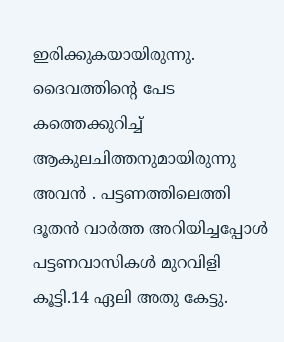ഇരിക്കുകയായിരുന്നു. ദൈവത്തിന്‍റെ പേട കത്തെക്കുറിച്ച് ആകുലചിത്തനുമായിരുന്നു അവന്‍ . പട്ടണത്തിലെത്തി ദൂതന്‍ വാര്‍ത്ത അറിയിച്ചപ്പോള്‍ പട്ടണവാസികള്‍ മുറവിളി കൂട്ടി.14 ഏലി അതു കേട്ടു.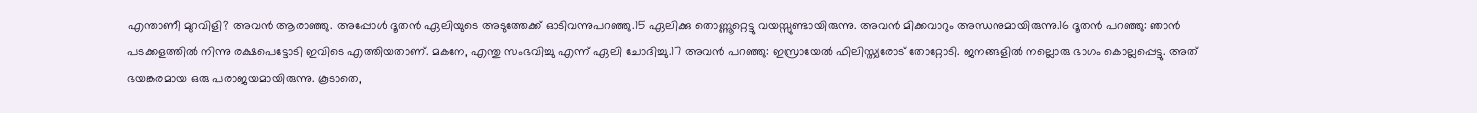എന്താണീ മുറവിളി? അവന്‍ ആരാഞ്ഞു. അപ്പോള്‍ ദൂതന്‍ ഏലിയുടെ അടുത്തേക്ക് ഓടിവന്നുപറഞ്ഞു.15 ഏലിക്കു തൊണ്ണൂറ്റെട്ടു വയസ്സുണ്ടായിരുന്നു. അവന്‍ മിക്കവാറും അന്ധനുമായിരുന്നു.16 ദൂതന്‍ പറഞ്ഞു: ഞാന്‍ പടക്കളത്തില്‍ നിന്നു രക്ഷപെട്ടോടി ഇവിടെ എത്തിയതാണ്. മകനേ, എന്തു സംഭവിച്ചു എന്ന് ഏലി ചോദിച്ചു.17 അവന്‍ പറഞ്ഞു: ഇസ്രായേല്‍ ഫിലിസ്ത്യരോട് തോറ്റോടി. ജനങ്ങളില്‍ നല്ലൊരു ഭാഗം കൊല്ലപ്പെട്ടു. അത് ഭയങ്കരമായ ഒരു പരാജയമായിരുന്നു. കൂടാതെ,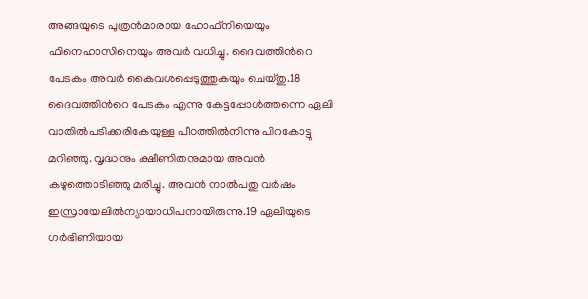അങ്ങയുടെ പുത്രന്‍മാരായ ഹോഫ്നിയെയും ഫിനെഹാസിനെയും അവര്‍ വധിച്ചു. ദൈവത്തിന്‍റെ പേടകം അവര്‍ കൈവശപ്പെടുത്തുകയും ചെയ്തു.18 ദൈവത്തിന്‍റെ പേടകം എന്നു കേട്ടപ്പോള്‍ത്തന്നെ ഏലി വാതില്‍പടിക്കരികേയുള്ള പീഠത്തില്‍നിന്നു പിറകോട്ടു മറിഞ്ഞു. വൃദ്ധനും ക്ഷീണിതനുമായ അവന്‍ കഴുത്തൊടിഞ്ഞു മരിച്ചു. അവന്‍ നാല്‍പതു വര്‍ഷം ഇസ്രായേലില്‍ന്യായാധിപനായിരുന്നു.19 ഏലിയുടെ ഗര്‍ഭിണിയായ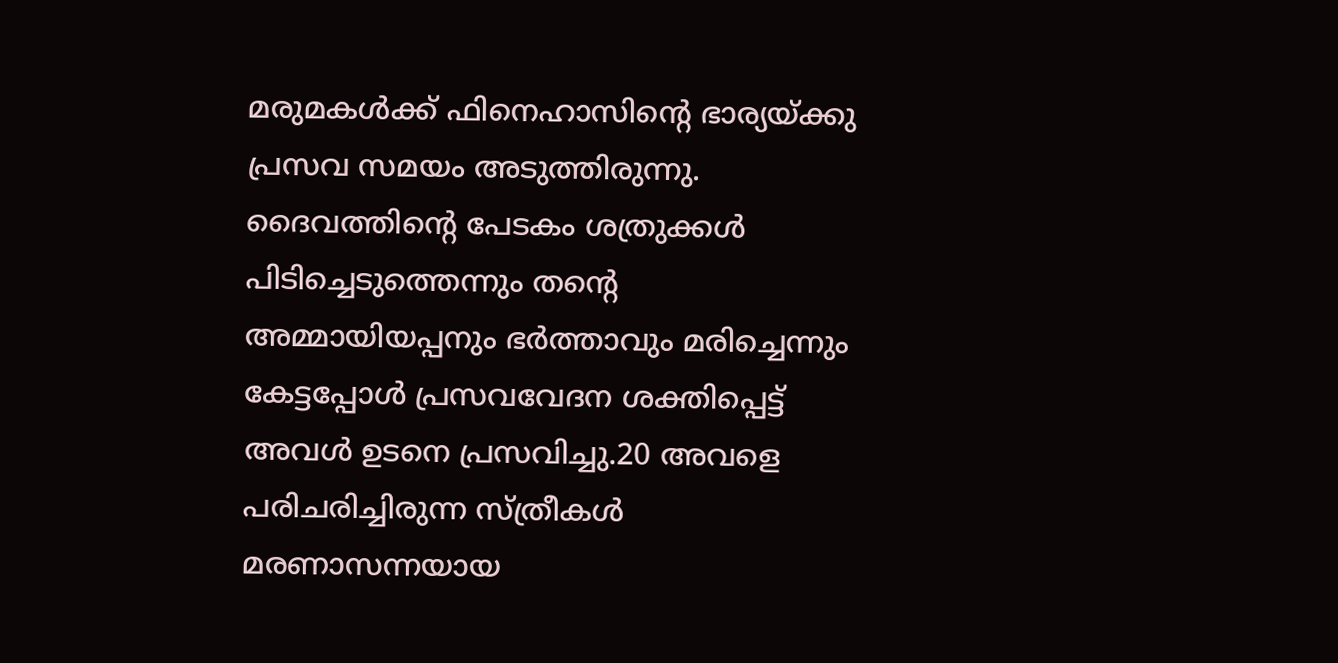മരുമകള്‍ക്ക് ഫിനെഹാസിന്‍റെ ഭാര്യയ്ക്കു പ്രസവ സമയം അടുത്തിരുന്നു. ദൈവത്തിന്‍റെ പേടകം ശത്രുക്കള്‍ പിടിച്ചെടുത്തെന്നും തന്‍റെ അമ്മായിയപ്പനും ഭര്‍ത്താവും മരിച്ചെന്നും കേട്ടപ്പോള്‍ പ്രസവവേദന ശക്തിപ്പെട്ട് അവള്‍ ഉടനെ പ്രസവിച്ചു.20 അവളെ പരിചരിച്ചിരുന്ന സ്ത്രീകള്‍ മരണാസന്നയായ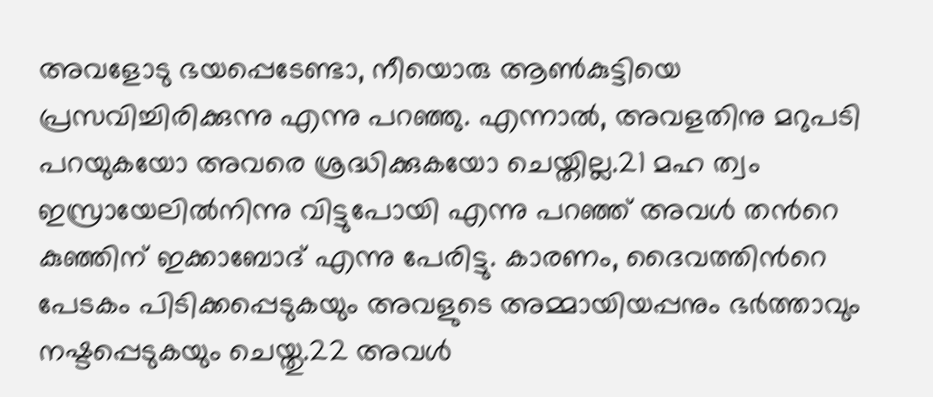അവളോടു ഭയപ്പെടേണ്ടാ, നീയൊരു ആണ്‍കുട്ടിയെ പ്രസവിച്ചിരിക്കുന്നു എന്നു പറഞ്ഞു. എന്നാല്‍, അവളതിനു മറുപടി പറയുകയോ അവരെ ശ്രദ്ധിക്കുകയോ ചെയ്തില്ല.21 മഹ ത്വം ഇസ്രായേലില്‍നിന്നു വിട്ടുപോയി എന്നു പറഞ്ഞ് അവള്‍ തന്‍റെ കുഞ്ഞിന് ഇക്കാബോദ് എന്നു പേരിട്ടു. കാരണം, ദൈവത്തിന്‍റെ പേടകം പിടിക്കപ്പെടുകയും അവളുടെ അമ്മായിയപ്പനും ഭര്‍ത്താവും നഷ്ടപ്പെടുകയും ചെയ്തു.22 അവള്‍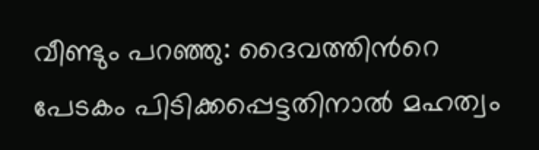വീണ്ടും പറഞ്ഞു: ദൈവത്തിന്‍റെ പേടകം പിടിക്കപ്പെട്ടതിനാല്‍ മഹത്വം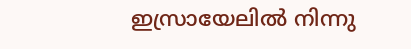ഇസ്രായേലില്‍ നിന്നു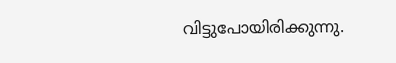വിട്ടുപോയിരിക്കുന്നു.